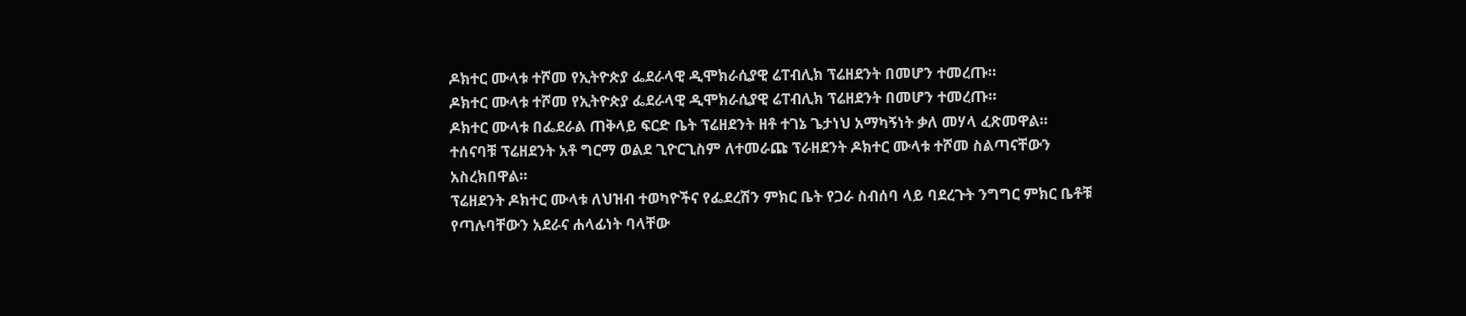ዶክተር ሙላቱ ተሾመ የኢትዮጵያ ፌደራላዊ ዲሞክራሲያዊ ሬፐብሊክ ፕሬዘደንት በመሆን ተመረጡ።
ዶክተር ሙላቱ ተሾመ የኢትዮጵያ ፌደራላዊ ዲሞክራሲያዊ ሬፐብሊክ ፕሬዘደንት በመሆን ተመረጡ።
ዶክተር ሙላቱ በፌደራል ጠቅላይ ፍርድ ቤት ፕሬዘደንት ዘቶ ተገኔ ጌታነህ አማካኝነት ቃለ መሃላ ፈጽመዋል።
ተሰናባቹ ፕሬዘደንት አቶ ግርማ ወልደ ጊዮርጊስም ለተመራጩ ፕራዘደንት ዶክተር ሙላቱ ተሾመ ስልጣናቸውን አስረክበዋል።
ፕሬዘደንት ዶክተር ሙላቱ ለህዝብ ተወካዮችና የፌደረሽን ምክር ቤት የጋራ ስብሰባ ላይ ባደረጉት ንግግር ምክር ቤቶቹ የጣሉባቸውን አደራና ሐላፊነት ባላቸው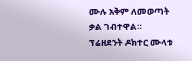ሙሉ አቅም ለመወጣት ቃል ገብተዋል።
ፕሬዘደንት ዶክተር ሙላቱ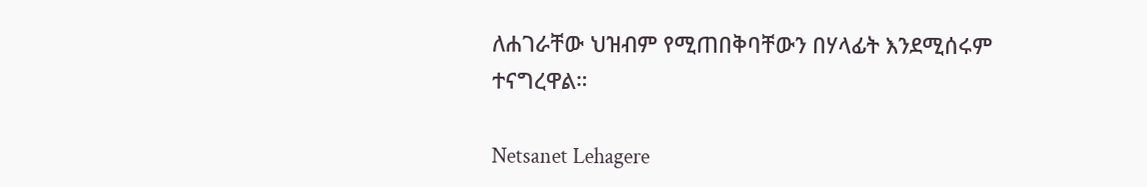ለሐገራቸው ህዝብም የሚጠበቅባቸውን በሃላፊት እንደሚሰሩም ተናግረዋል።

Netsanet Lehagere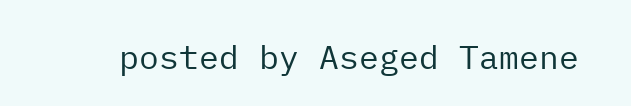posted by Aseged Tamene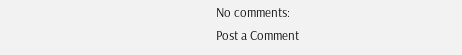No comments:
Post a Comment